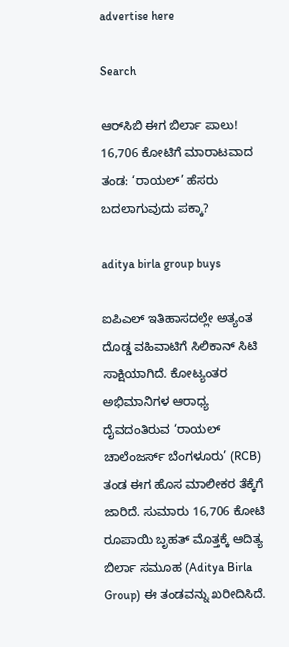advertise here

Search

ಆರ್‌ಸಿಬಿ ಈಗ ಬಿರ್ಲಾ ಪಾಲು! 16,706 ಕೋಟಿಗೆ ಮಾರಾಟವಾದ ತಂಡ: ‘ರಾಯಲ್’ ಹೆಸರು ಬದಲಾಗುವುದು ಪಕ್ಕಾ?

aditya birla group buys

ಐಪಿಎಲ್ ಇತಿಹಾಸದಲ್ಲೇ ಅತ್ಯಂತ ದೊಡ್ಡ ವಹಿವಾಟಿಗೆ ಸಿಲಿಕಾನ್ ಸಿಟಿ ಸಾಕ್ಷಿಯಾಗಿದೆ. ಕೋಟ್ಯಂತರ ಅಭಿಮಾನಿಗಳ ಆರಾಧ್ಯ ದೈವದಂತಿರುವ ‘ರಾಯಲ್ ಚಾಲೆಂಜರ್ಸ್ ಬೆಂಗಳೂರು’ (RCB) ತಂಡ ಈಗ ಹೊಸ ಮಾಲೀಕರ ತೆಕ್ಕೆಗೆ ಜಾರಿದೆ. ಸುಮಾರು 16,706 ಕೋಟಿ ರೂಪಾಯಿ ಬೃಹತ್ ಮೊತ್ತಕ್ಕೆ ಆದಿತ್ಯ ಬಿರ್ಲಾ ಸಮೂಹ (Aditya Birla Group) ಈ ತಂಡವನ್ನು ಖರೀದಿಸಿದೆ.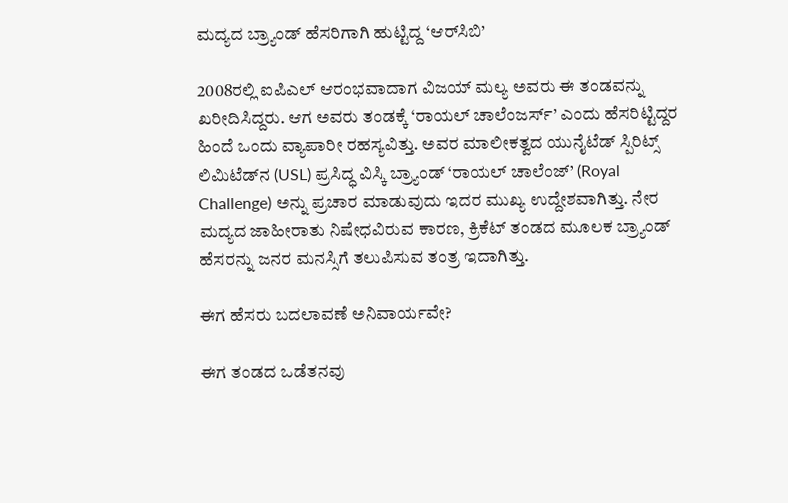ಮದ್ಯದ ಬ್ರ್ಯಾಂಡ್ ಹೆಸರಿಗಾಗಿ ಹುಟ್ಟಿದ್ದ ‘ಆರ್‌ಸಿಬಿ’

2008ರಲ್ಲಿ ಐಪಿಎಲ್ ಆರಂಭವಾದಾಗ ವಿಜಯ್ ಮಲ್ಯ ಅವರು ಈ ತಂಡವನ್ನು ಖರೀದಿಸಿದ್ದರು. ಆಗ ಅವರು ತಂಡಕ್ಕೆ ‘ರಾಯಲ್ ಚಾಲೆಂಜರ್ಸ್’ ಎಂದು ಹೆಸರಿಟ್ಟಿದ್ದರ ಹಿಂದೆ ಒಂದು ವ್ಯಾಪಾರೀ ರಹಸ್ಯವಿತ್ತು. ಅವರ ಮಾಲೀಕತ್ವದ ಯುನೈಟೆಡ್ ಸ್ಪಿರಿಟ್ಸ್ ಲಿಮಿಟೆಡ್‌ನ (USL) ಪ್ರಸಿದ್ಧ ವಿಸ್ಕಿ ಬ್ರ್ಯಾಂಡ್ ‘ರಾಯಲ್ ಚಾಲೆಂಜ್’ (Royal Challenge) ಅನ್ನು ಪ್ರಚಾರ ಮಾಡುವುದು ಇದರ ಮುಖ್ಯ ಉದ್ದೇಶವಾಗಿತ್ತು. ನೇರ ಮದ್ಯದ ಜಾಹೀರಾತು ನಿಷೇಧವಿರುವ ಕಾರಣ, ಕ್ರಿಕೆಟ್ ತಂಡದ ಮೂಲಕ ಬ್ರ್ಯಾಂಡ್ ಹೆಸರನ್ನು ಜನರ ಮನಸ್ಸಿಗೆ ತಲುಪಿಸುವ ತಂತ್ರ ಇದಾಗಿತ್ತು.

ಈಗ ಹೆಸರು ಬದಲಾವಣೆ ಅನಿವಾರ್ಯವೇ?

ಈಗ ತಂಡದ ಒಡೆತನವು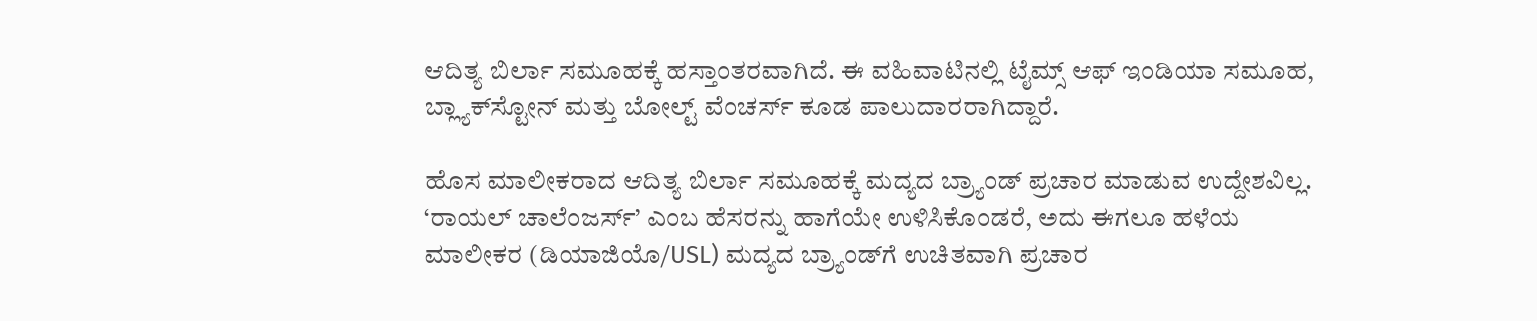ಆದಿತ್ಯ ಬಿರ್ಲಾ ಸಮೂಹಕ್ಕೆ ಹಸ್ತಾಂತರವಾಗಿದೆ. ಈ ವಹಿವಾಟಿನಲ್ಲಿ ಟೈಮ್ಸ್ ಆಫ್ ಇಂಡಿಯಾ ಸಮೂಹ, ಬ್ಲ್ಯಾಕ್‌ಸ್ಟೋನ್ ಮತ್ತು ಬೋಲ್ಟ್ ವೆಂಚರ್ಸ್‌ ಕೂಡ ಪಾಲುದಾರರಾಗಿದ್ದಾರೆ.

ಹೊಸ ಮಾಲೀಕರಾದ ಆದಿತ್ಯ ಬಿರ್ಲಾ ಸಮೂಹಕ್ಕೆ ಮದ್ಯದ ಬ್ರ್ಯಾಂಡ್ ಪ್ರಚಾರ ಮಾಡುವ ಉದ್ದೇಶವಿಲ್ಲ. ‘ರಾಯಲ್ ಚಾಲೆಂಜರ್ಸ್’ ಎಂಬ ಹೆಸರನ್ನು ಹಾಗೆಯೇ ಉಳಿಸಿಕೊಂಡರೆ, ಅದು ಈಗಲೂ ಹಳೆಯ ಮಾಲೀಕರ (ಡಿಯಾಜಿಯೊ/USL) ಮದ್ಯದ ಬ್ರ್ಯಾಂಡ್‌ಗೆ ಉಚಿತವಾಗಿ ಪ್ರಚಾರ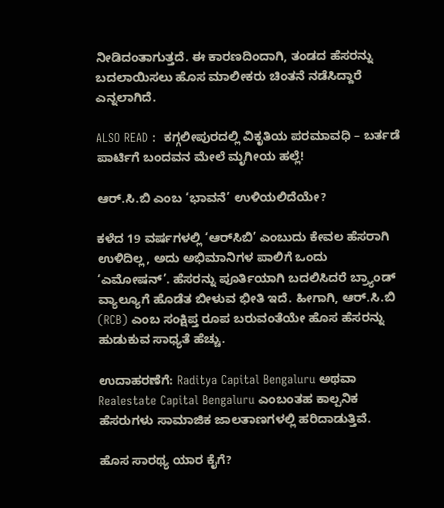ನೀಡಿದಂತಾಗುತ್ತದೆ. ಈ ಕಾರಣದಿಂದಾಗಿ, ತಂಡದ ಹೆಸರನ್ನು ಬದಲಾಯಿಸಲು ಹೊಸ ಮಾಲೀಕರು ಚಿಂತನೆ ನಡೆಸಿದ್ದಾರೆ ಎನ್ನಲಾಗಿದೆ.

ALSO READ :  ಕಗ್ಗಲೀಪುರದಲ್ಲಿ ವಿಕೃತಿಯ ಪರಮಾವಧಿ – ಬರ್ತಡೆ ಪಾರ್ಟಿಗೆ ಬಂದವನ ಮೇಲೆ ಮೃಗೀಯ ಹಲ್ಲೆ!

ಆರ್.ಸಿ.ಬಿ ಎಂಬ ‘ಭಾವನೆ’ ಉಳಿಯಲಿದೆಯೇ?

ಕಳೆದ 19 ವರ್ಷಗಳಲ್ಲಿ ‘ಆರ್‌ಸಿಬಿ’ ಎಂಬುದು ಕೇವಲ ಹೆಸರಾಗಿ ಉಳಿದಿಲ್ಲ, ಅದು ಅಭಿಮಾನಿಗಳ ಪಾಲಿಗೆ ಒಂದು ‘ಎಮೋಷನ್’. ಹೆಸರನ್ನು ಪೂರ್ತಿಯಾಗಿ ಬದಲಿಸಿದರೆ ಬ್ರ್ಯಾಂಡ್ ವ್ಯಾಲ್ಯೂಗೆ ಹೊಡೆತ ಬೀಳುವ ಭೀತಿ ಇದೆ. ಹೀಗಾಗಿ, ಆರ್.ಸಿ.ಬಿ (RCB) ಎಂಬ ಸಂಕ್ಷಿಪ್ತ ರೂಪ ಬರುವಂತೆಯೇ ಹೊಸ ಹೆಸರನ್ನು ಹುಡುಕುವ ಸಾಧ್ಯತೆ ಹೆಚ್ಚು.

ಉದಾಹರಣೆಗೆ: Raditya Capital Bengaluru ಅಥವಾ Realestate Capital Bengaluru ಎಂಬಂತಹ ಕಾಲ್ಪನಿಕ ಹೆಸರುಗಳು ಸಾಮಾಜಿಕ ಜಾಲತಾಣಗಳಲ್ಲಿ ಹರಿದಾಡುತ್ತಿವೆ.

ಹೊಸ ಸಾರಥ್ಯ ಯಾರ ಕೈಗೆ?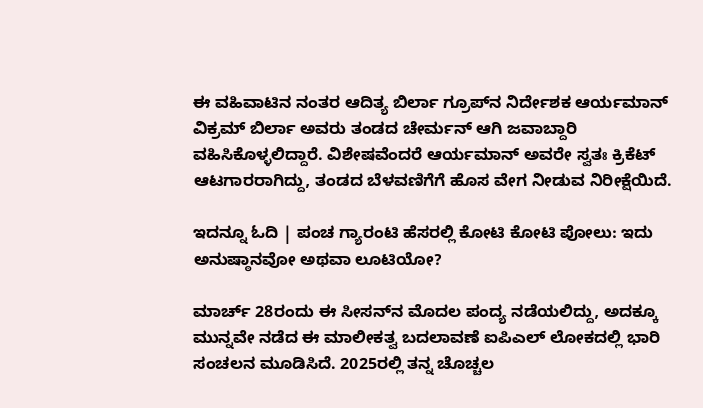ಈ ವಹಿವಾಟಿನ ನಂತರ ಆದಿತ್ಯ ಬಿರ್ಲಾ ಗ್ರೂಪ್‌ನ ನಿರ್ದೇಶಕ ಆರ್ಯಮಾನ್ ವಿಕ್ರಮ್ ಬಿರ್ಲಾ ಅವರು ತಂಡದ ಚೇರ್ಮನ್ ಆಗಿ ಜವಾಬ್ದಾರಿ ವಹಿಸಿಕೊಳ್ಳಲಿದ್ದಾರೆ. ವಿಶೇಷವೆಂದರೆ ಆರ್ಯಮಾನ್ ಅವರೇ ಸ್ವತಃ ಕ್ರಿಕೆಟ್ ಆಟಗಾರರಾಗಿದ್ದು, ತಂಡದ ಬೆಳವಣಿಗೆಗೆ ಹೊಸ ವೇಗ ನೀಡುವ ನಿರೀಕ್ಷೆಯಿದೆ.

ಇದನ್ನೂ ಓದಿ | ಪಂಚ ಗ್ಯಾರಂಟಿ ಹೆಸರಲ್ಲಿ ಕೋಟಿ ಕೋಟಿ ಪೋಲು: ಇದು ಅನುಷ್ಠಾನವೋ ಅಥವಾ ಲೂಟಿಯೋ?

ಮಾರ್ಚ್ 28ರಂದು ಈ ಸೀಸನ್‌ನ ಮೊದಲ ಪಂದ್ಯ ನಡೆಯಲಿದ್ದು, ಅದಕ್ಕೂ ಮುನ್ನವೇ ನಡೆದ ಈ ಮಾಲೀಕತ್ವ ಬದಲಾವಣೆ ಐಪಿಎಲ್ ಲೋಕದಲ್ಲಿ ಭಾರಿ ಸಂಚಲನ ಮೂಡಿಸಿದೆ. 2025ರಲ್ಲಿ ತನ್ನ ಚೊಚ್ಚಲ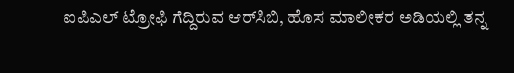ಐಪಿಎಲ್ ಟ್ರೋಫಿ ಗೆದ್ದಿರುವ ಆರ್‌ಸಿಬಿ, ಹೊಸ ಮಾಲೀಕರ ಅಡಿಯಲ್ಲಿ ತನ್ನ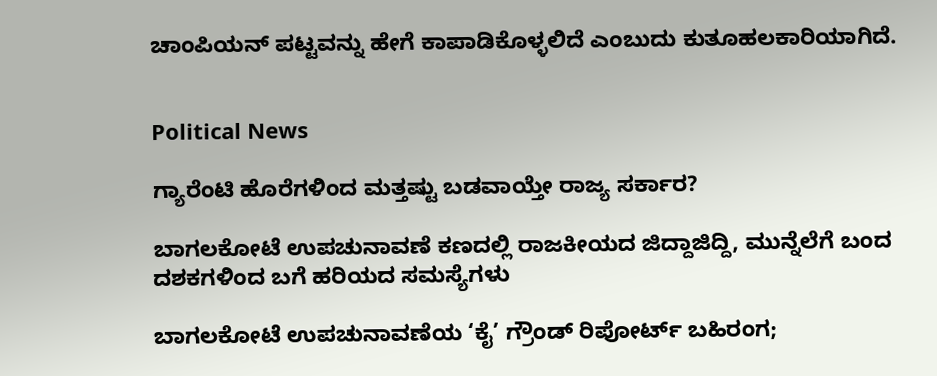ಚಾಂಪಿಯನ್ ಪಟ್ಟವನ್ನು ಹೇಗೆ ಕಾಪಾಡಿಕೊಳ್ಳಲಿದೆ ಎಂಬುದು ಕುತೂಹಲಕಾರಿಯಾಗಿದೆ.


Political News

ಗ್ಯಾರೆಂಟಿ ಹೊರೆಗಳಿಂದ ಮತ್ತಷ್ಟು ಬಡವಾಯ್ತೇ ರಾಜ್ಯ ಸರ್ಕಾರ?

ಬಾಗಲಕೋಟೆ ಉಪಚುನಾವಣೆ ಕಣದಲ್ಲಿ ರಾಜಕೀಯದ ಜಿದ್ದಾಜಿದ್ದಿ, ಮುನ್ನೆಲೆಗೆ ಬಂದ ದಶಕಗಳಿಂದ ಬಗೆ ಹರಿಯದ ಸಮಸ್ಯೆಗಳು

ಬಾಗಲಕೋಟೆ ಉಪಚುನಾವಣೆಯ ‘ಕೈ’ ಗ್ರೌಂಡ್ ರಿಪೋರ್ಟ್ ಬಹಿರಂಗ;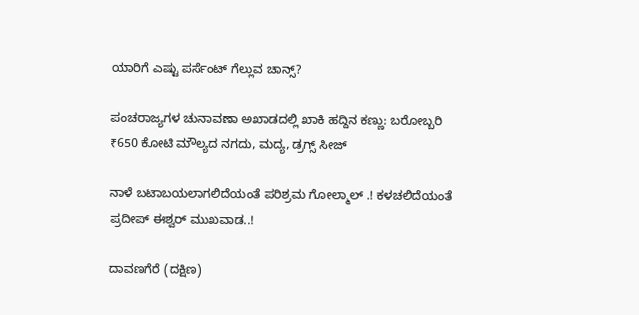ಯಾರಿಗೆ ಎಷ್ಟು ಪರ್ಸೆಂಟ್ ಗೆಲ್ಲುವ ಚಾನ್ಸ್?

ಪಂಚರಾಜ್ಯಗಳ ಚುನಾವಣಾ ಅಖಾಡದಲ್ಲಿ ಖಾಕಿ ಹದ್ದಿನ ಕಣ್ಣು: ಬರೋಬ್ಬರಿ ₹650 ಕೋಟಿ ಮೌಲ್ಯದ ನಗದು, ಮದ್ಯ, ಡ್ರಗ್ಸ್ ಸೀಜ್

ನಾಳೆ ಬಟಾಬಯಲಾಗಲಿದೆಯಂತೆ ಪರಿಶ್ರಮ ಗೋಲ್ಮಾಲ್‌ .! ಕಳಚಲಿದೆಯಂತೆ ಪ್ರದೀಪ್‌ ಈಶ್ವರ್‌ ಮುಖವಾಡ..!

ದಾವಣಗೆರೆ (ದಕ್ಷಿಣ)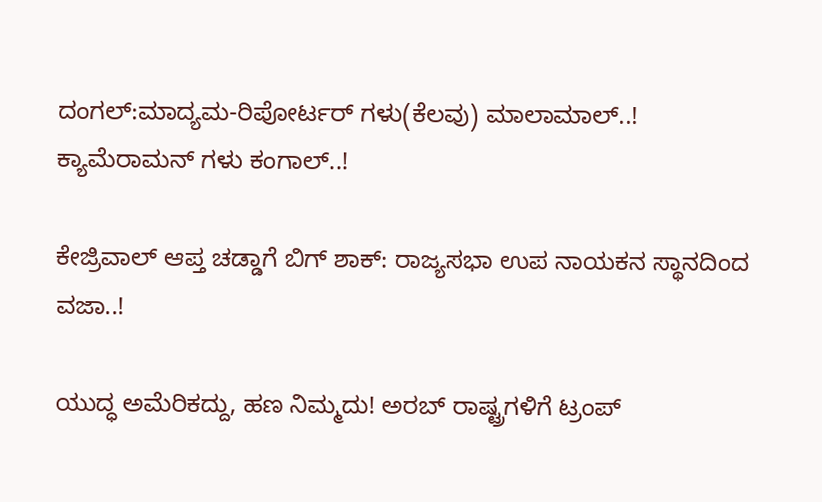ದಂಗಲ್‌:ಮಾದ್ಯಮ-ರಿಪೋರ್ಟರ್‌ ಗಳು(ಕೆಲವು) ಮಾಲಾಮಾಲ್..! ಕ್ಯಾಮೆರಾಮನ್‌ ಗಳು ಕಂಗಾಲ್..!

ಕೇಜ್ರಿವಾಲ್ ಆಪ್ತ ಚಡ್ಡಾಗೆ ಬಿಗ್ ಶಾಕ್: ರಾಜ್ಯಸಭಾ ಉಪ ನಾಯಕನ ಸ್ಥಾನದಿಂದ ವಜಾ..!

ಯುದ್ಧ ಅಮೆರಿಕದ್ದು, ಹಣ ನಿಮ್ಮದು! ಅರಬ್ ರಾಷ್ಟ್ರಗಳಿಗೆ ಟ್ರಂಪ್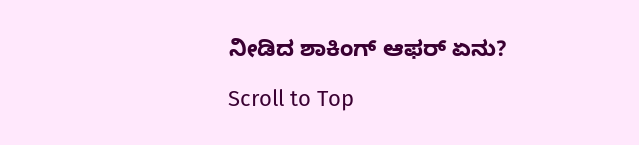ನೀಡಿದ ಶಾಕಿಂಗ್ ಆಫರ್ ಏನು?

Scroll to Top